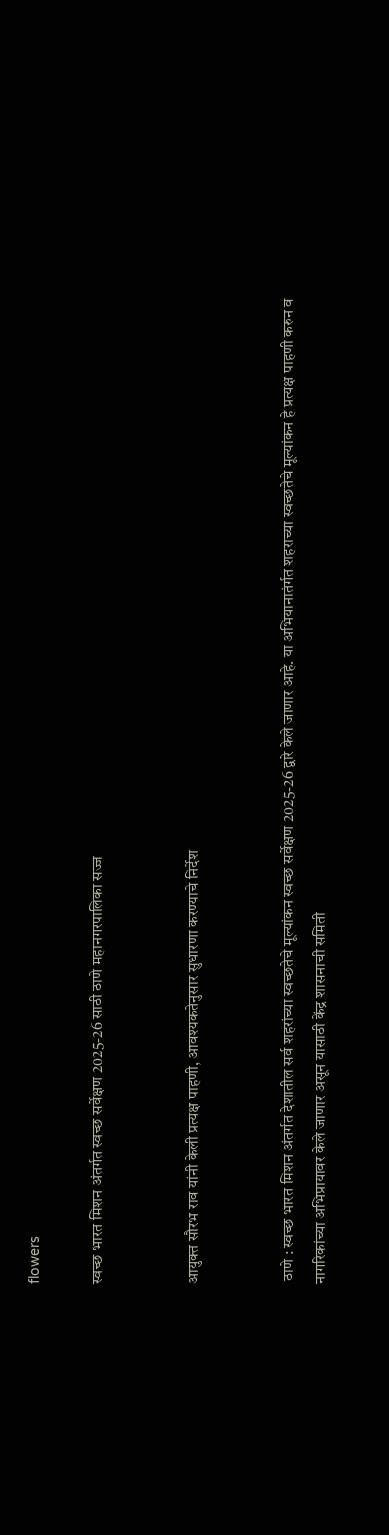flowers

स्वच्छ भारत मिशन अंतर्गत स्वच्छ सर्वेक्षण 2025-26 साठी ठाणे महानगरपालिका सज्ज


आयुक्त सौरभ राव यांनी केली प्रत्यक्ष पाहणी, आवश्यकतेनुसार सुधारणा करण्याचे निर्देश


 ठाणे : स्वच्छ भारत मिशन अंतर्गत देशातील सर्व शहरांच्या स्वच्छतेचे मूल्यांकन स्वच्छ सर्वेक्षण 2025-26 द्वारे केले जाणार आहे. या अभ‍ियानातंर्गत शहराच्या स्वच्छतेचे मूल्यांकन हे प्रत्यक्ष पाहणी करुन व नागरिकांच्या अभिप्रायावर केले जाणार असून यासाठी केंद्र शासनाची समिती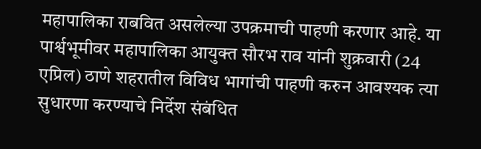महापालिका राबवित असलेल्या उपक्रमाची पाहणी करणार आहे. या पार्श्वभूमीवर महापालिका आयुक्त सौरभ राव यांनी शुक्रवारी (24 एप्रिल) ठाणे शहरातील विविध भागांची पाहणी करुन आवश्यक त्या सुधारणा करण्याचे निर्देश संबंधित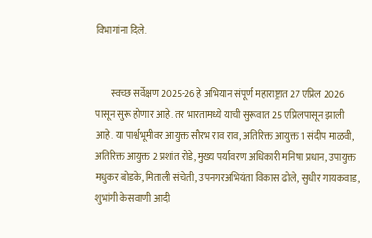विभागांना दिले.


        स्वच्छ सर्वेक्षण 2025-26 हे अभियान संपूर्ण महाराष्ट्रात 27 एप्रिल 2026 पासून सुरू होणार आहे. तर भारतामध्ये याची सुरूवात 25 एप्रिलपासून झाली आहे. या पार्श्वभूमीवर आयुक्त सौरभ राव राव, अतिरिक्त आयुक्त 1 संदीप माळवी, अतिरिक्त आयुक्त 2 प्रशांत रोडे, मुख्य पर्यावरण अधिकारी मनिषा प्रधान, उपायुक्त मधुकर बोडके, मिताली संचेती, उपनगरअभ‍ियंता विकास ढोले, सुधीर गायकवाड, शुभांगी केसवाणी आदी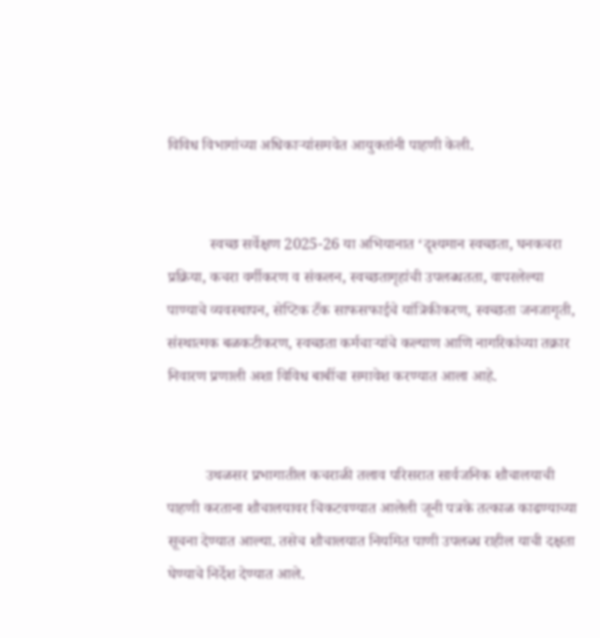विविध विभागांच्या अधिकाऱ्यांसमवेत आयुक्तांनी पाहणी केली.


           स्वच्छ सर्वेक्षण 2025-26 या अभियानात ‘दृश्यमान स्वच्छता, घनकचरा प्रक्रिया, कचरा वर्गीकरण व संकलन, स्वच्छतागृहांची उपलब्धतता, वापरलेल्या पाण्याचे व्यवस्थापन, सेप्टिक टँक साफसफाईचे यांत्रिकीकरण, स्वच्छता जनजागृती, संस्थात्मक बळकटीकरण, स्वच्छता कर्मचाऱ्यांचे कल्याण आणि नागरिकांच्या तक्रार निवारण प्रणाली अशा विविध बाबींचा समावेश करण्यात आला आहे.


          उथळसर प्रभागातील कचराळी तलाव परिसरात सार्वजनिक शौचालयाची पाहणी करताना शौचालयावर चिकटवण्यात आलेली जूनी पत्रके तत्काळ काढण्याच्या सूचना देण्यात आल्या. तसेच शौचालयात नियमित पाणी उपलब्ध राहील याची दक्षता घेण्याचे निर्देश देण्यात आले.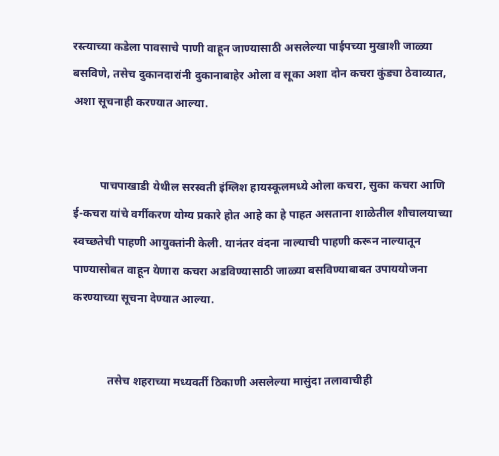रस्त्याच्या कडेला पावसाचे पाणी वाहून जाण्यासाठी असलेल्या पाईपच्या मुखाशी जाळ्या बसविणे, तसेच दुकानदारांनी दुकानाबाहेर ओला व सूका अशा दोन कचरा कुंड्या ठेवाव्यात, अशा सूचनाही करण्यात आल्या.


         पाचपाखाडी येथील सरस्वती इंग्लिश हायस्कूलमध्ये ओला कचरा, सुका कचरा आणि ई-कचरा यांचे वर्गीकरण योग्य प्रकारे होत आहे का हे पाहत असताना शाळेतील शौचालयाच्या स्वच्छतेची पाहणी आयुक्तांनी केली. यानंतर वंदना नाल्याची पाहणी करून नाल्यातून पाण्यासोबत वाहून येणारा कचरा अडविण्यासाठी जाळ्या बसविण्याबाबत उपाययोजना करण्याच्या सूचना देण्यात आल्या.


            तसेच शहराच्या मध्यवर्ती ठिकाणी असलेल्या मासुंदा तलावाचीही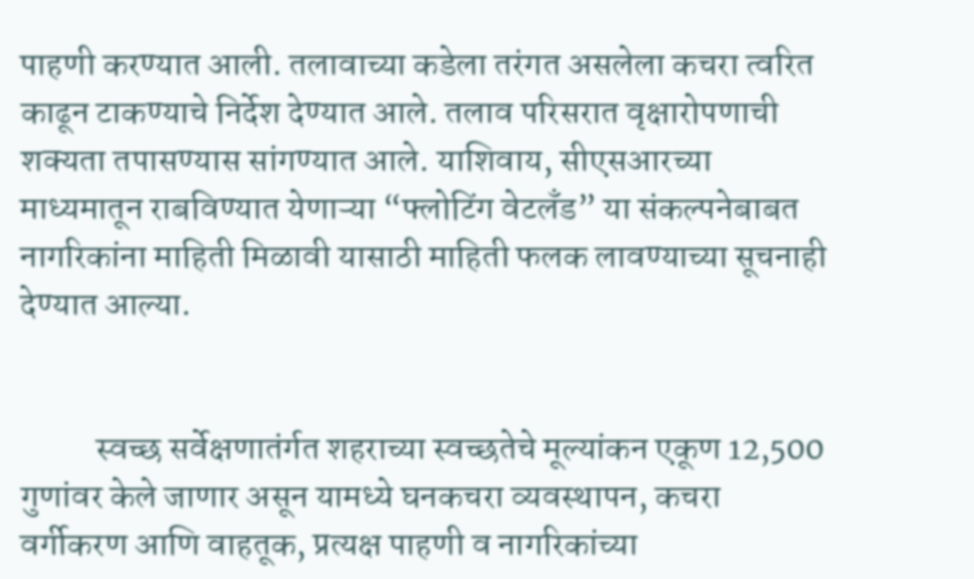पाहणी करण्यात आली. तलावाच्या कडेला तरंगत असलेला कचरा त्वरित काढून टाकण्याचे निर्देश देण्यात आले. तलाव परिसरात वृक्षारोपणाची शक्यता तपासण्यास सांगण्यात आले. याशिवाय, सीएसआरच्या माध्यमातून राबविण्यात येणाऱ्या “फ्लोटिंग वेटलँड” या संकल्पनेबाबत नागरिकांना माहिती मिळावी यासाठी माहिती फलक लावण्याच्या सूचनाही देण्यात आल्या.


           स्वच्छ सर्वेक्षणातंर्गत शहराच्या स्वच्छतेचे मूल्यांकन एकूण 12,500 गुणांवर केले जाणार असून यामध्ये घनकचरा व्यवस्थापन, कचरा वर्गीकरण आणि वाहतूक, प्रत्यक्ष पाहणी व नागरिकांच्या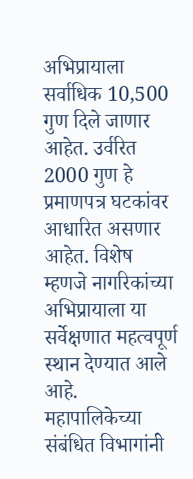अभिप्रायाला सर्वाधिक 10,500 गुण दिले जाणार आहेत. उर्वरित 2000 गुण हे प्रमाणपत्र घटकांवर आधारित असणार आहेत. विशेष म्हणजे नागरिकांच्या अभिप्रायाला या सर्वेक्षणात महत्वपूर्ण स्थान देण्यात आले आहे. महापालिकेच्या संबंधित विभागांनी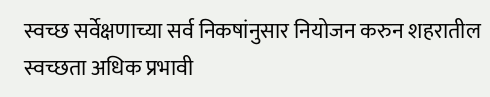स्वच्छ सर्वेक्षणाच्या सर्व निकषांनुसार नियोजन करुन शहरातील स्वच्छता अधिक प्रभावी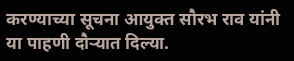करण्याच्या सूचना आयुक्त सौरभ राव यांनी या पाहणी दौऱ्यात दिल्या.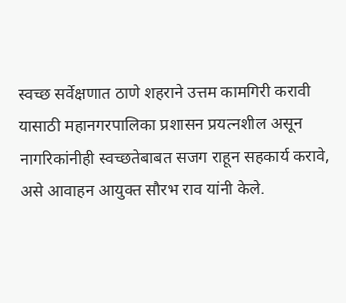स्वच्छ सर्वेक्षणात ठाणे शहराने उत्तम कामगिरी करावी यासाठी महानगरपालिका प्रशासन प्रयत्नशील असून नागरिकांनीही स्वच्छतेबाबत सजग राहून सहकार्य करावे, असे आवाहन आयुक्त सौरभ राव यांनी केले.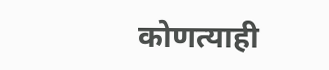कोणत्याही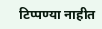टिप्पण्‍या नाहीत